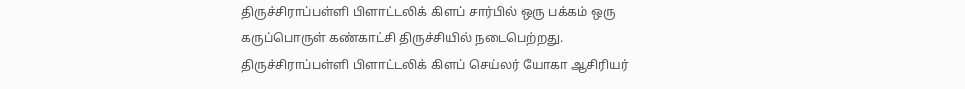திருச்சிராப்பள்ளி பிளாட்டலிக் கிளப் சார்பில் ஒரு பக்கம் ஒரு கருப்பொருள் கண்காட்சி திருச்சியில் நடைபெற்றது. திருச்சிராப்பள்ளி பிளாட்டலிக் கிளப் செய்லர் யோகா ஆசிரியர்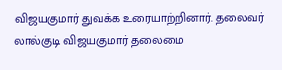விஜயகுமார் துவக்க உரையாற்றினார். தலைவர் லால்குடி விஜயகுமார் தலைமை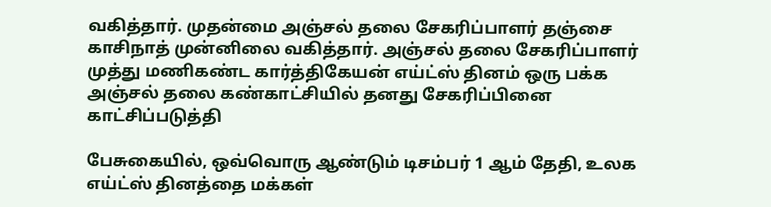வகித்தார். முதன்மை அஞ்சல் தலை சேகரிப்பாளர் தஞ்சை காசிநாத் முன்னிலை வகித்தார். அஞ்சல் தலை சேகரிப்பாளர் முத்து மணிகண்ட கார்த்திகேயன் எய்ட்ஸ் தினம் ஒரு பக்க அஞ்சல் தலை கண்காட்சியில் தனது சேகரிப்பினை காட்சிப்படுத்தி

பேசுகையில், ஒவ்வொரு ஆண்டும் டிசம்பர் 1 ஆம் தேதி, உலக எய்ட்ஸ் தினத்தை மக்கள்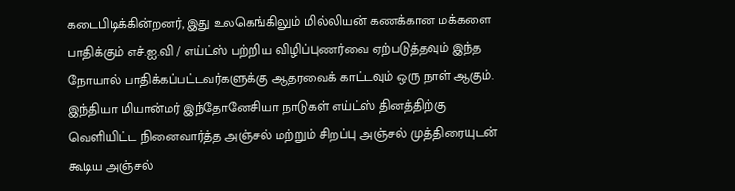கடைபிடிக்கின்றனர், இது உலகெங்கிலும் மில்லியன் கணக்கான மக்களை பாதிக்கும் எச்.ஐ.வி / எய்ட்ஸ் பற்றிய விழிப்புணர்வை ஏற்படுத்தவும் இந்த நோயால் பாதிக்கப்பட்டவர்களுக்கு ஆதரவைக் காட்டவும் ஒரு நாள் ஆகும். இந்தியா மியான்மர் இந்தோனேசியா நாடுகள் எய்ட்ஸ் தினத்திற்கு வெளியிட்ட நினைவார்த்த அஞ்சல் மற்றும் சிறப்பு அஞ்சல் முத்திரையுடன் கூடிய அஞ்சல்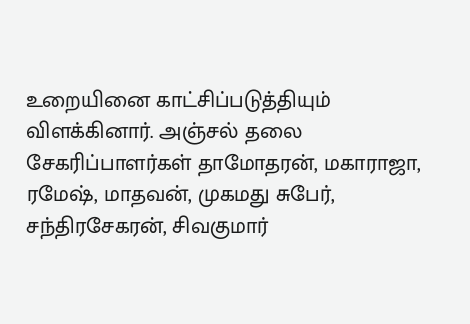உறையினை காட்சிப்படுத்தியும் விளக்கினார். அஞ்சல் தலை சேகரிப்பாளர்கள் தாமோதரன், மகாராஜா, ரமேஷ், மாதவன், முகமது சுபேர், சந்திரசேகரன், சிவகுமார்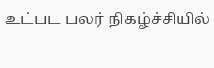உட்பட பலர் நிகழ்ச்சியில்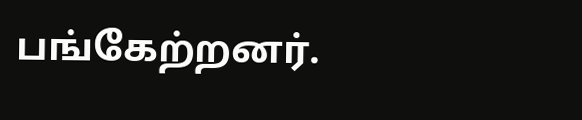பங்கேற்றனர்.